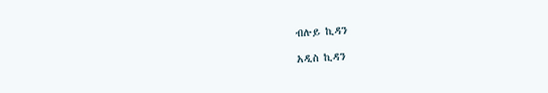ብሉይ ኪዳን

አዲስ ኪዳን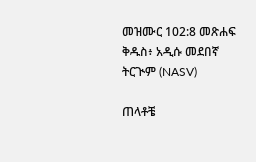መዝሙር 102:8 መጽሐፍ ቅዱስ፥ አዲሱ መደበኛ ትርጒም (NASV)

ጠላቶቼ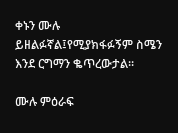ቀኑን ሙሉ ይዘልፉኛል፤የሚያክፋፉኝም ስሜን እንደ ርግማን ቈጥረውታል።

ሙሉ ምዕራፍ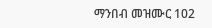ማንበብ መዝሙር 102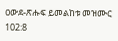ዐውደ-ጽሑፍ ይመልከቱ መዝሙር 102:8